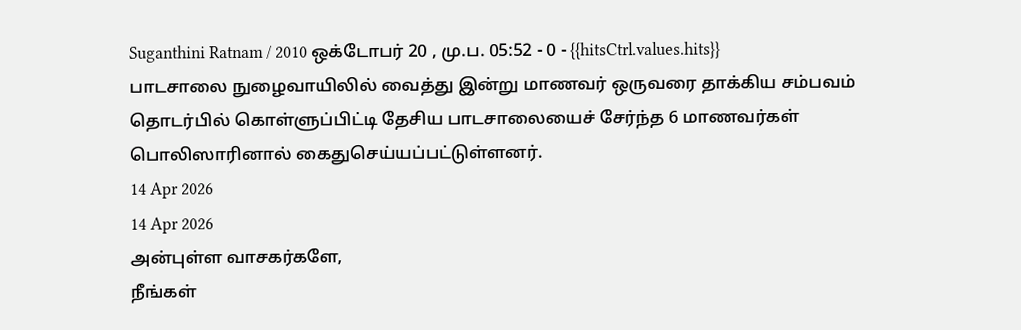Suganthini Ratnam / 2010 ஒக்டோபர் 20 , மு.ப. 05:52 - 0 - {{hitsCtrl.values.hits}}
பாடசாலை நுழைவாயிலில் வைத்து இன்று மாணவர் ஒருவரை தாக்கிய சம்பவம் தொடர்பில் கொள்ளுப்பிட்டி தேசிய பாடசாலையைச் சேர்ந்த 6 மாணவர்கள் பொலிஸாரினால் கைதுசெய்யப்பட்டுள்ளனர்.
14 Apr 2026
14 Apr 2026
அன்புள்ள வாசகர்களே,
நீங்கள்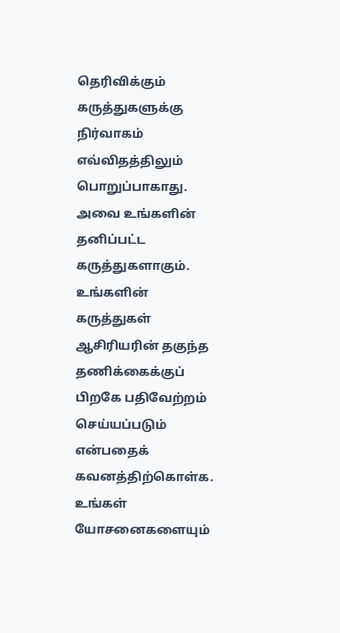தெரிவிக்கும் கருத்துகளுக்கு நிர்வாகம் எவ்விதத்திலும் பொறுப்பாகாது. அவை உங்களின் தனிப்பட்ட கருத்துகளாகும். உங்களின் கருத்துகள் ஆசிரியரின் தகுந்த தணிக்கைக்குப் பிறகே பதிவேற்றம் செய்யப்படும் என்பதைக் கவனத்திற்கொள்க. உங்கள் யோசனைகளையும்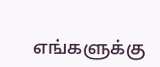எங்களுக்கு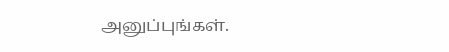அனுப்புங்கள்.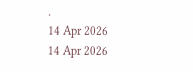.
14 Apr 2026
14 Apr 2026